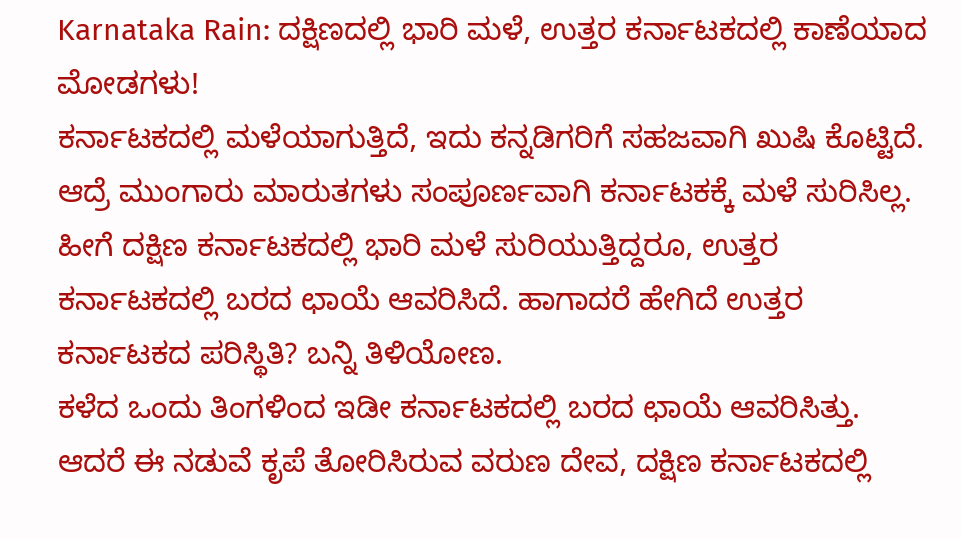Karnataka Rain: ದಕ್ಷಿಣದಲ್ಲಿ ಭಾರಿ ಮಳೆ, ಉತ್ತರ ಕರ್ನಾಟಕದಲ್ಲಿ ಕಾಣೆಯಾದ ಮೋಡಗಳು!
ಕರ್ನಾಟಕದಲ್ಲಿ ಮಳೆಯಾಗುತ್ತಿದೆ, ಇದು ಕನ್ನಡಿಗರಿಗೆ ಸಹಜವಾಗಿ ಖುಷಿ ಕೊಟ್ಟಿದೆ. ಆದ್ರೆ ಮುಂಗಾರು ಮಾರುತಗಳು ಸಂಪೂರ್ಣವಾಗಿ ಕರ್ನಾಟಕಕ್ಕೆ ಮಳೆ ಸುರಿಸಿಲ್ಲ. ಹೀಗೆ ದಕ್ಷಿಣ ಕರ್ನಾಟಕದಲ್ಲಿ ಭಾರಿ ಮಳೆ ಸುರಿಯುತ್ತಿದ್ದರೂ, ಉತ್ತರ ಕರ್ನಾಟಕದಲ್ಲಿ ಬರದ ಛಾಯೆ ಆವರಿಸಿದೆ. ಹಾಗಾದರೆ ಹೇಗಿದೆ ಉತ್ತರ ಕರ್ನಾಟಕದ ಪರಿಸ್ಥಿತಿ? ಬನ್ನಿ ತಿಳಿಯೋಣ.
ಕಳೆದ ಒಂದು ತಿಂಗಳಿಂದ ಇಡೀ ಕರ್ನಾಟಕದಲ್ಲಿ ಬರದ ಛಾಯೆ ಆವರಿಸಿತ್ತು. ಆದರೆ ಈ ನಡುವೆ ಕೃಪೆ ತೋರಿಸಿರುವ ವರುಣ ದೇವ, ದಕ್ಷಿಣ ಕರ್ನಾಟಕದಲ್ಲಿ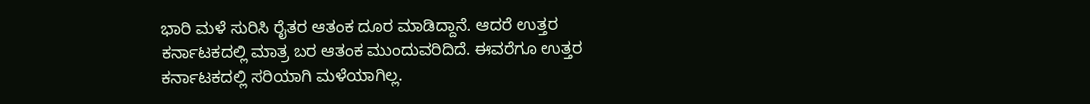ಭಾರಿ ಮಳೆ ಸುರಿಸಿ ರೈತರ ಆತಂಕ ದೂರ ಮಾಡಿದ್ದಾನೆ. ಆದರೆ ಉತ್ತರ ಕರ್ನಾಟಕದಲ್ಲಿ ಮಾತ್ರ ಬರ ಆತಂಕ ಮುಂದುವರಿದಿದೆ. ಈವರೆಗೂ ಉತ್ತರ ಕರ್ನಾಟಕದಲ್ಲಿ ಸರಿಯಾಗಿ ಮಳೆಯಾಗಿಲ್ಲ.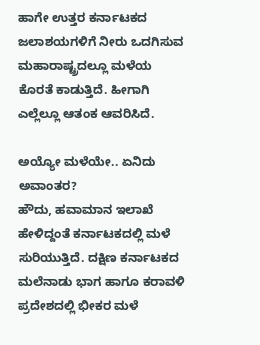ಹಾಗೇ ಉತ್ತರ ಕರ್ನಾಟಕದ ಜಲಾಶಯಗಳಿಗೆ ನೀರು ಒದಗಿಸುವ ಮಹಾರಾಷ್ಟ್ರದಲ್ಲೂ ಮಳೆಯ ಕೊರತೆ ಕಾಡುತ್ತಿದೆ. ಹೀಗಾಗಿ ಎಲ್ಲೆಲ್ಲೂ ಆತಂಕ ಆವರಿಸಿದೆ.

ಅಯ್ಯೋ ಮಳೆಯೇ.. ಏನಿದು ಅವಾಂತರ?
ಹೌದು, ಹವಾಮಾನ ಇಲಾಖೆ ಹೇಳಿದ್ದಂತೆ ಕರ್ನಾಟಕದಲ್ಲಿ ಮಳೆ ಸುರಿಯುತ್ತಿದೆ. ದಕ್ಷಿಣ ಕರ್ನಾಟಕದ ಮಲೆನಾಡು ಭಾಗ ಹಾಗೂ ಕರಾವಳಿ ಪ್ರದೇಶದಲ್ಲಿ ಭೀಕರ ಮಳೆ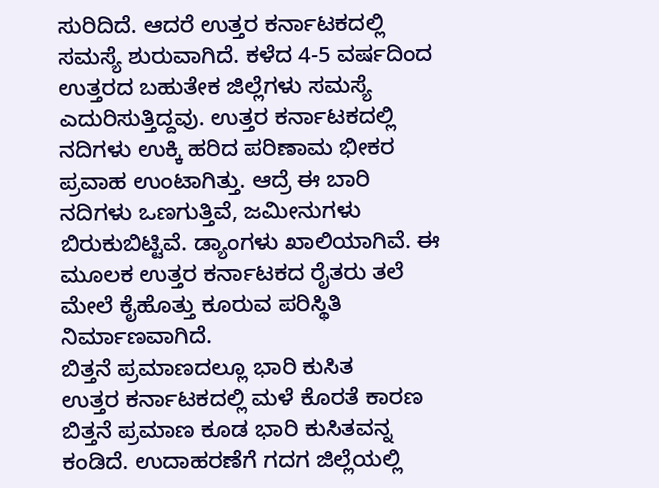ಸುರಿದಿದೆ. ಆದರೆ ಉತ್ತರ ಕರ್ನಾಟಕದಲ್ಲಿ ಸಮಸ್ಯೆ ಶುರುವಾಗಿದೆ. ಕಳೆದ 4-5 ವರ್ಷದಿಂದ ಉತ್ತರದ ಬಹುತೇಕ ಜಿಲ್ಲೆಗಳು ಸಮಸ್ಯೆ ಎದುರಿಸುತ್ತಿದ್ದವು. ಉತ್ತರ ಕರ್ನಾಟಕದಲ್ಲಿ ನದಿಗಳು ಉಕ್ಕಿ ಹರಿದ ಪರಿಣಾಮ ಭೀಕರ ಪ್ರವಾಹ ಉಂಟಾಗಿತ್ತು. ಆದ್ರೆ ಈ ಬಾರಿ ನದಿಗಳು ಒಣಗುತ್ತಿವೆ, ಜಮೀನುಗಳು ಬಿರುಕುಬಿಟ್ಟಿವೆ. ಡ್ಯಾಂಗಳು ಖಾಲಿಯಾಗಿವೆ. ಈ ಮೂಲಕ ಉತ್ತರ ಕರ್ನಾಟಕದ ರೈತರು ತಲೆ ಮೇಲೆ ಕೈಹೊತ್ತು ಕೂರುವ ಪರಿಸ್ಥಿತಿ ನಿರ್ಮಾಣವಾಗಿದೆ.
ಬಿತ್ತನೆ ಪ್ರಮಾಣದಲ್ಲೂ ಭಾರಿ ಕುಸಿತ
ಉತ್ತರ ಕರ್ನಾಟಕದಲ್ಲಿ ಮಳೆ ಕೊರತೆ ಕಾರಣ ಬಿತ್ತನೆ ಪ್ರಮಾಣ ಕೂಡ ಭಾರಿ ಕುಸಿತವನ್ನ ಕಂಡಿದೆ. ಉದಾಹರಣೆಗೆ ಗದಗ ಜಿಲ್ಲೆಯಲ್ಲಿ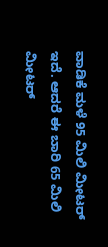ವಾಡಿಕೆ ಮಳೆ 95 ಮಿಲಿ ಮೀಟರ್ ಇದೆ. ಆದರೆ ಈ ಬಾರಿ 65 ಮಿಲಿ ಮೀಟರ್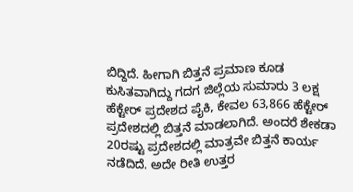ಬಿದ್ದಿದೆ. ಹೀಗಾಗಿ ಬಿತ್ತನೆ ಪ್ರಮಾಣ ಕೂಡ ಕುಸಿತವಾಗಿದ್ದು ಗದಗ ಜಿಲ್ಲೆಯ ಸುಮಾರು 3 ಲಕ್ಷ ಹೆಕ್ಟೇರ್ ಪ್ರದೇಶದ ಪೈಕಿ, ಕೇವಲ 63,866 ಹೆಕ್ಟೇರ್ ಪ್ರದೇಶದಲ್ಲಿ ಬಿತ್ತನೆ ಮಾಡಲಾಗಿದೆ. ಅಂದರೆ ಶೇಕಡಾ 20ರಷ್ಟು ಪ್ರದೇಶದಲ್ಲಿ ಮಾತ್ರವೇ ಬಿತ್ತನೆ ಕಾರ್ಯ ನಡೆದಿದೆ. ಅದೇ ರೀತಿ ಉತ್ತರ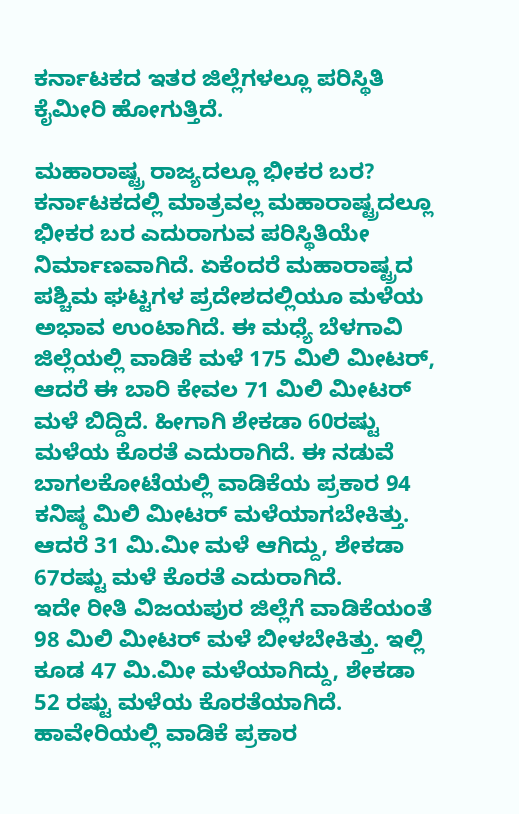ಕರ್ನಾಟಕದ ಇತರ ಜಿಲ್ಲೆಗಳಲ್ಲೂ ಪರಿಸ್ಥಿತಿ ಕೈಮೀರಿ ಹೋಗುತ್ತಿದೆ.

ಮಹಾರಾಷ್ಟ್ರ ರಾಜ್ಯದಲ್ಲೂ ಭೀಕರ ಬರ?
ಕರ್ನಾಟಕದಲ್ಲಿ ಮಾತ್ರವಲ್ಲ ಮಹಾರಾಷ್ಟ್ರದಲ್ಲೂ ಭೀಕರ ಬರ ಎದುರಾಗುವ ಪರಿಸ್ಥಿತಿಯೇ ನಿರ್ಮಾಣವಾಗಿದೆ. ಏಕೆಂದರೆ ಮಹಾರಾಷ್ಟ್ರದ ಪಶ್ಚಿಮ ಘಟ್ಟಗಳ ಪ್ರದೇಶದಲ್ಲಿಯೂ ಮಳೆಯ ಅಭಾವ ಉಂಟಾಗಿದೆ. ಈ ಮಧ್ಯೆ ಬೆಳಗಾವಿ ಜಿಲ್ಲೆಯಲ್ಲಿ ವಾಡಿಕೆ ಮಳೆ 175 ಮಿಲಿ ಮೀಟರ್, ಆದರೆ ಈ ಬಾರಿ ಕೇವಲ 71 ಮಿಲಿ ಮೀಟರ್ ಮಳೆ ಬಿದ್ದಿದೆ. ಹೀಗಾಗಿ ಶೇಕಡಾ 60ರಷ್ಟು ಮಳೆಯ ಕೊರತೆ ಎದುರಾಗಿದೆ. ಈ ನಡುವೆ ಬಾಗಲಕೋಟೆಯಲ್ಲಿ ವಾಡಿಕೆಯ ಪ್ರಕಾರ 94 ಕನಿಷ್ಠ ಮಿಲಿ ಮೀಟರ್ ಮಳೆಯಾಗಬೇಕಿತ್ತು. ಆದರೆ 31 ಮಿ.ಮೀ ಮಳೆ ಆಗಿದ್ದು, ಶೇಕಡಾ 67ರಷ್ಟು ಮಳೆ ಕೊರತೆ ಎದುರಾಗಿದೆ.
ಇದೇ ರೀತಿ ವಿಜಯಪುರ ಜಿಲ್ಲೆಗೆ ವಾಡಿಕೆಯಂತೆ 98 ಮಿಲಿ ಮೀಟರ್ ಮಳೆ ಬೀಳಬೇಕಿತ್ತು. ಇಲ್ಲಿ ಕೂಡ 47 ಮಿ.ಮೀ ಮಳೆಯಾಗಿದ್ದು, ಶೇಕಡಾ 52 ರಷ್ಟು ಮಳೆಯ ಕೊರತೆಯಾಗಿದೆ. ಹಾವೇರಿಯಲ್ಲಿ ವಾಡಿಕೆ ಪ್ರಕಾರ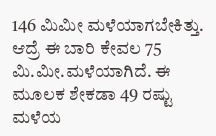146 ಮಿಮೀ ಮಳೆಯಾಗಬೇಕಿತ್ತು. ಆದ್ರೆ ಈ ಬಾರಿ ಕೇವಲ 75 ಮಿ.ಮೀ.ಮಳೆಯಾಗಿದೆ. ಈ ಮೂಲಕ ಶೇಕಡಾ 49 ರಷ್ಟು ಮಳೆಯ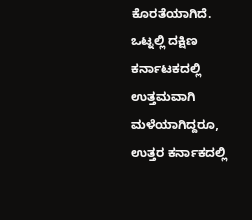ಕೊರತೆಯಾಗಿದೆ. ಒಟ್ನಲ್ಲಿ ದಕ್ಷಿಣ ಕರ್ನಾಟಕದಲ್ಲಿ ಉತ್ತಮವಾಗಿ ಮಳೆಯಾಗಿದ್ದರೂ, ಉತ್ತರ ಕರ್ನಾಕದಲ್ಲಿ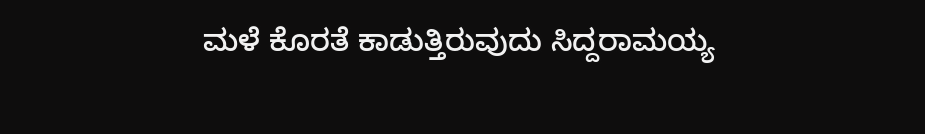ಮಳೆ ಕೊರತೆ ಕಾಡುತ್ತಿರುವುದು ಸಿದ್ದರಾಮಯ್ಯ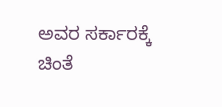ಅವರ ಸರ್ಕಾರಕ್ಕೆ ಚಿಂತೆ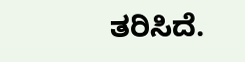ತರಿಸಿದೆ.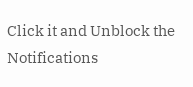Click it and Unblock the Notifications